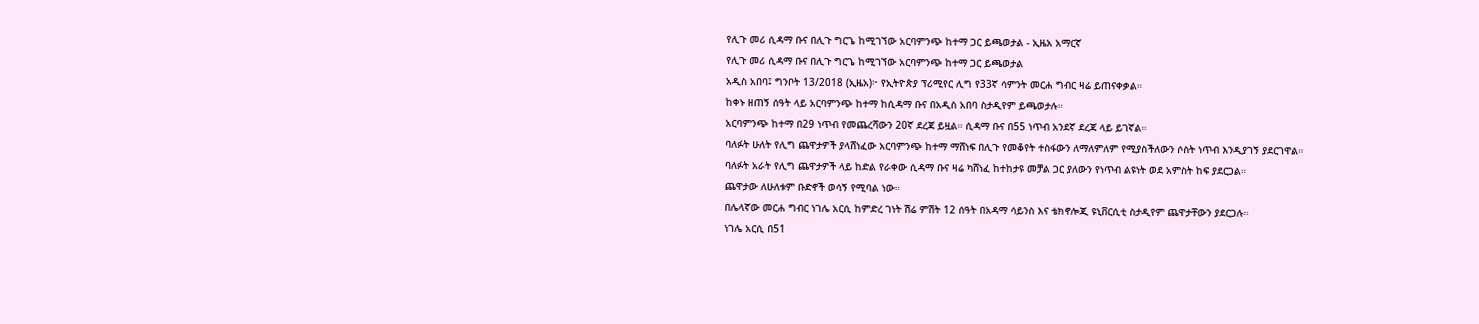የሊጉ መሪ ሲዳማ ቡና በሊጉ ግርጌ ከሚገኘው አርባምንጭ ከተማ ጋር ይጫወታል - ኢዜአ አማርኛ
የሊጉ መሪ ሲዳማ ቡና በሊጉ ግርጌ ከሚገኘው አርባምንጭ ከተማ ጋር ይጫወታል
አዲስ አበባ፤ ግንቦት 13/2018 (ኢዜአ)፦ የኢትዮጵያ ፕሪሚየር ሊግ የ33ኛ ሳምንት መርሐ ግብር ዛሬ ይጠናቀቃል።
ከቀኑ ዘጠኝ ሰዓት ላይ አርባምንጭ ከተማ ከሲዳማ ቡና በአዲስ አበባ ስታዲየም ይጫወታሉ።
አርባምንጭ ከተማ በ29 ነጥብ የመጨረሻውን 20ኛ ደረጃ ይዟል። ሲዳማ ቡና በ55 ነጥብ አንደኛ ደረጃ ላይ ይገኛል።
ባለፉት ሁለት የሊግ ጨዋታዎች ያላሸነፈው አርባምንጭ ከተማ ማሸነፍ በሊጉ የመቆየት ተስፋውን ለማለምለም የሚያስችለውን ሶስት ነጥብ እንዲያገኝ ያደርገዋል።
ባለፉት አራት የሊግ ጨዋታዎች ላይ ከድል የራቀው ሲዳማ ቡና ዛሬ ካሸነፈ ከተከታዩ መቻል ጋር ያለውን የነጥብ ልዩነት ወደ አምስት ከፍ ያደርጋል።
ጨዋታው ለሁለቱም ቡድኖች ወሳኝ የሚባል ነው።
በሌላኛው መርሐ ግብር ነገሌ አርሲ ከምድረ ገነት ሽሬ ምሽት 12 ሰዓት በአዳማ ሳይንስ እና ቴክኖሎጂ ዩኒቨርሲቲ ስታዲየም ጨዋታቸውን ያደርጋሉ።
ነገሌ አርሲ በ51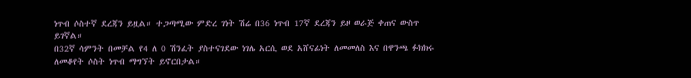ነጥብ ሶስተኛ ደረጃን ይዟል። ተጋጣሚው ምድረ ገነት ሽሬ በ36 ነጥብ 17ኛ ደረጃን ይዞ ወራጅ ቀጠና ውስጥ ይገኛል።
በ32ኛ ሳምንት በመቻል የ4 ለ 0 ሽንፈት ያስተናገደው ነገሌ አርሲ ወደ አሸናፊነት ለመመለስ እና በዋንጫ ፉክክሩ ለመቆየት ሶስት ነጥብ ማግኘት ይኖርበታል።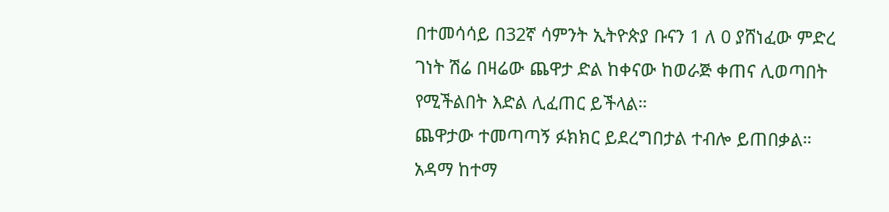በተመሳሳይ በ32ኛ ሳምንት ኢትዮጵያ ቡናን 1 ለ 0 ያሸነፈው ምድረ ገነት ሽሬ በዛሬው ጨዋታ ድል ከቀናው ከወራጅ ቀጠና ሊወጣበት የሚችልበት እድል ሊፈጠር ይችላል።
ጨዋታው ተመጣጣኝ ፉክክር ይደረግበታል ተብሎ ይጠበቃል።
አዳማ ከተማ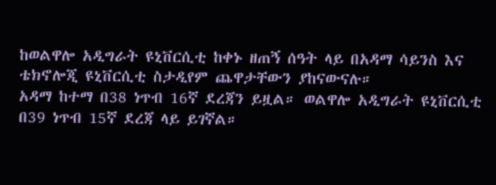ከወልዋሎ አዲግራት ዩኒቨርሲቲ ከቀኑ ዘጠኝ ሰዓት ላይ በአዳማ ሳይንስ እና ቴክኖሎጂ ዩኒቨርሲቲ ስታዲየም ጨዋታቸውን ያከናውናሉ።
አዳማ ከተማ በ38 ነጥብ 16ኛ ደረጃን ይዟል። ወልዋሎ አዲግራት ዩኒቨርሲቲ በ39 ነጥብ 15ኛ ደረጃ ላይ ይገኛል።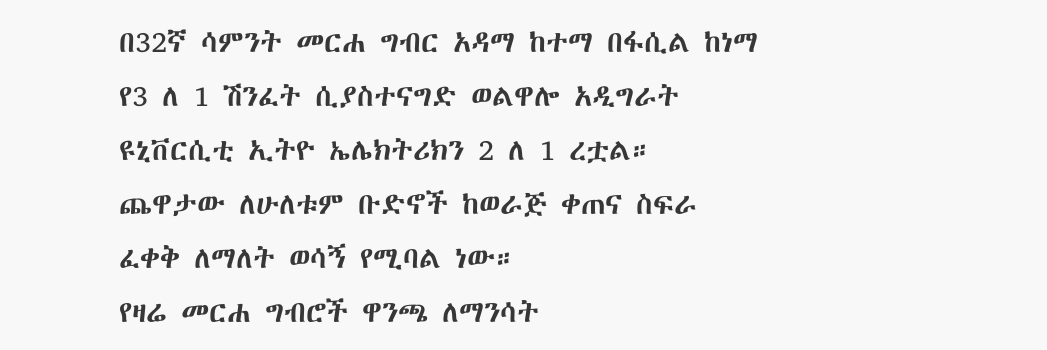በ32ኛ ሳምንት መርሐ ግብር አዳማ ከተማ በፋሲል ከነማ የ3 ለ 1 ሽንፈት ሲያስተናግድ ወልዋሎ አዲግራት ዩኒቨርሲቲ ኢትዮ ኤሌክትሪክን 2 ለ 1 ረቷል።
ጨዋታው ለሁለቱም ቡድኖች ከወራጅ ቀጠና ስፍራ ፈቀቅ ለማለት ወሳኝ የሚባል ነው።
የዛሬ መርሐ ግብሮች ዋንጫ ለማንሳት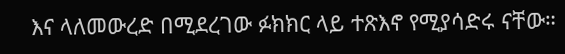እና ላለመውረድ በሚደረገው ፉክክር ላይ ተጽእኖ የሚያሳድሩ ናቸው።